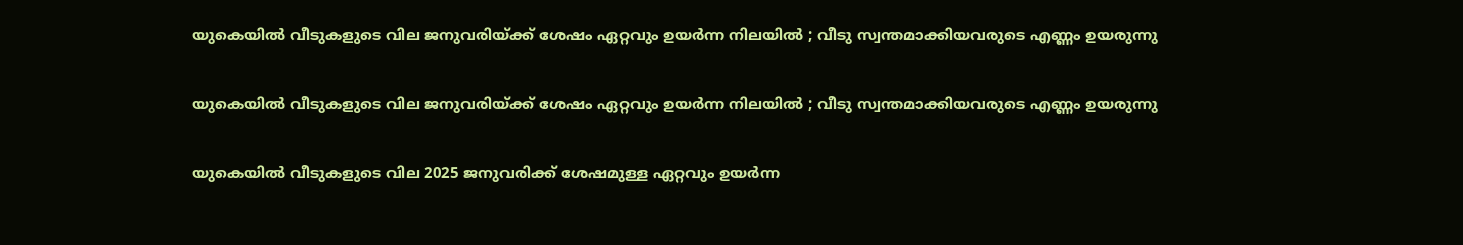യുകെയില്‍ വീടുകളുടെ വില ജനുവരിയ്ക്ക് ശേഷം ഏറ്റവും ഉയര്‍ന്ന നിലയില്‍ ; വീടു സ്വന്തമാക്കിയവരുടെ എണ്ണം ഉയരുന്നു

യുകെയില്‍ വീടുകളുടെ വില ജനുവരിയ്ക്ക് ശേഷം ഏറ്റവും ഉയര്‍ന്ന നിലയില്‍ ; വീടു സ്വന്തമാക്കിയവരുടെ എണ്ണം ഉയരുന്നു

യുകെയില്‍ വീടുകളുടെ വില 2025 ജനുവരിക്ക് ശേഷമുള്ള ഏറ്റവും ഉയര്‍ന്ന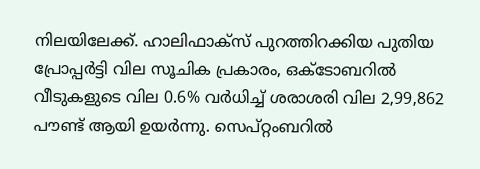നിലയിലേക്ക്. ഹാലിഫാക്സ് പുറത്തിറക്കിയ പുതിയ പ്രോപ്പര്‍ട്ടി വില സൂചിക പ്രകാരം, ഒക്ടോബറില്‍ വീടുകളുടെ വില 0.6% വര്‍ധിച്ച് ശരാശരി വില 2,99,862 പൗണ്ട് ആയി ഉയര്‍ന്നു. സെപ്റ്റംബറില്‍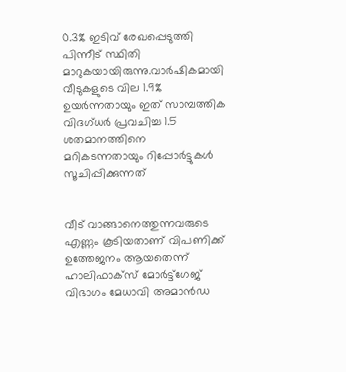0.3% ഇടിവ് രേഖപ്പെടുത്തി പിന്നീട് സ്ഥിതി മാറുകയായിരുന്നു.വാര്‍ഷികമായി വീടുകളുടെ വില 1.9% ഉയര്‍ന്നതായും ഇത് സാമ്പത്തിക വിദഗ്ധര്‍ പ്രവചിച്ച 1.5 ശതമാനത്തിനെ മറികടന്നതായും റിപ്പോര്‍ട്ടുകള്‍ സൂചിപ്പിക്കുന്നത്


വീട് വാങ്ങാനെത്തുന്നവരുടെ എണ്ണം കൂടിയതാണ് വിപണിക്ക് ഉത്തേജനം ആയതെന്ന് ഹാലിഫാക്സ് മോര്‍ട്ട്‌ഗേജ് വിഭാഗം മേധാവി അമാന്‍ഡ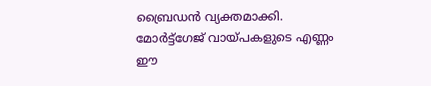ബ്രൈഡന്‍ വ്യക്തമാക്കി. മോര്‍ട്ട്‌ഗേജ് വായ്പകളുടെ എണ്ണം ഈ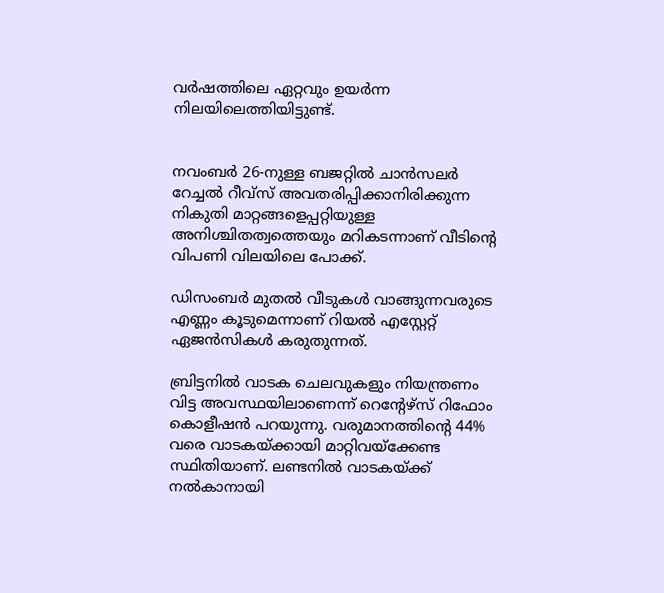വര്‍ഷത്തിലെ ഏറ്റവും ഉയര്‍ന്ന നിലയിലെത്തിയിട്ടുണ്ട്.


നവംബര്‍ 26-നുള്ള ബജറ്റില്‍ ചാന്‍സലര്‍ റേച്ചല്‍ റീവ്‌സ് അവതരിപ്പിക്കാനിരിക്കുന്ന നികുതി മാറ്റങ്ങളെപ്പറ്റിയുള്ള അനിശ്ചിതത്വത്തെയും മറികടന്നാണ് വീടിന്റെ വിപണി വിലയിലെ പോക്ക്.

ഡിസംബര്‍ മുതല്‍ വീടുകള്‍ വാങ്ങുന്നവരുടെ എണ്ണം കൂടുമെന്നാണ് റിയല്‍ എസ്റ്റേറ്റ് ഏജന്‍സികള്‍ കരുതുന്നത്.

ബ്രിട്ടനില്‍ വാടക ചെലവുകളും നിയന്ത്രണം വിട്ട അവസ്ഥയിലാണെന്ന് റെന്റേഴ്സ് റിഫോം കൊളീഷന്‍ പറയുന്നു. വരുമാനത്തിന്റെ 44% വരെ വാടകയ്ക്കായി മാറ്റിവയ്ക്കേണ്ട സ്ഥിതിയാണ്. ലണ്ടനില്‍ വാടകയ്ക്ക് നല്‍കാനായി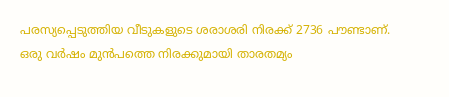പരസ്യപ്പെടുത്തിയ വീടുകളുടെ ശരാശരി നിരക്ക് 2736 പൗണ്ടാണ്. ഒരു വര്‍ഷം മുന്‍പത്തെ നിരക്കുമായി താരതമ്യം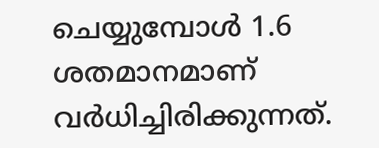ചെയ്യുമ്പോള്‍ 1.6 ശതമാനമാണ് വര്‍ധിച്ചിരിക്കുന്നത്.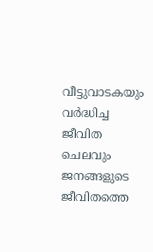വീട്ടുവാടകയും വര്‍ദ്ധിച്ച ജീവിത ചെലവും ജനങ്ങളുടെ ജീവിതത്തെ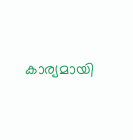കാര്യമായി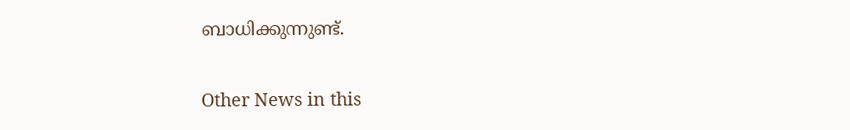ബാധിക്കുന്നുണ്ട്.


Other News in this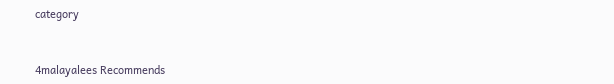category



4malayalees Recommends